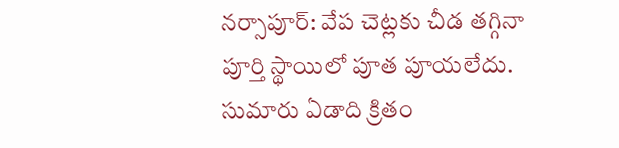నర్సాపూర్: వేప చెట్లకు చీడ తగ్గినా పూర్తి స్థాయిలో పూత పూయలేదు. సుమారు ఏడాది క్రితం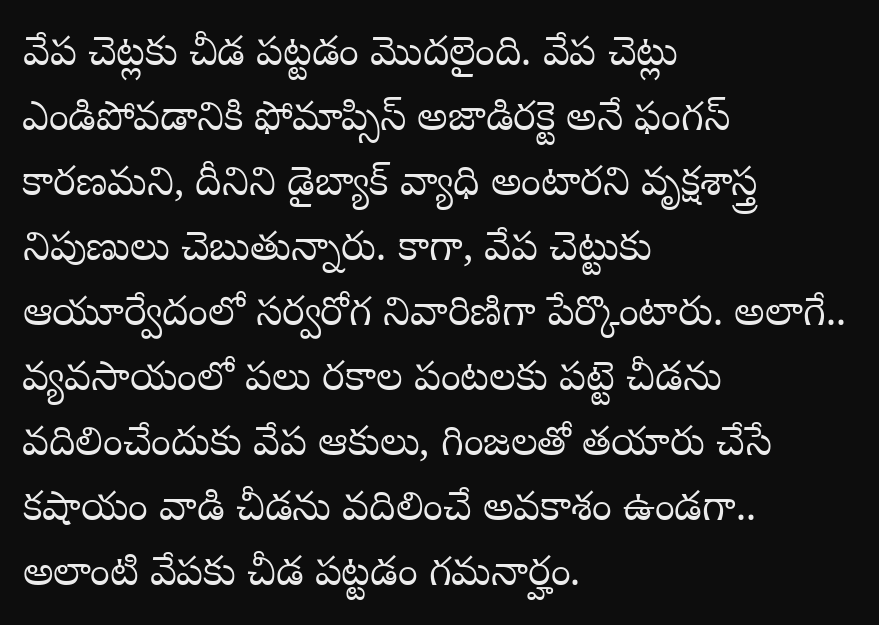వేప చెట్లకు చీడ పట్టడం మొదలైంది. వేప చెట్లు ఎండిపోవడానికి ఫోమాప్సిస్ అజాడిరక్టె అనే ఫంగస్ కారణమని, దీనిని డైబ్యాక్ వ్యాధి అంటారని వృక్షశాస్త్ర నిపుణులు చెబుతున్నారు. కాగా, వేప చెట్టుకు ఆయూర్వేదంలో సర్వరోగ నివారిణిగా పేర్కొంటారు. అలాగే.. వ్యవసాయంలో పలు రకాల పంటలకు పట్టె చీడను వదిలించేందుకు వేప ఆకులు, గింజలతో తయారు చేసే కషాయం వాడి చీడను వదిలించే అవకాశం ఉండగా.. అలాంటి వేపకు చీడ పట్టడం గమనార్హం.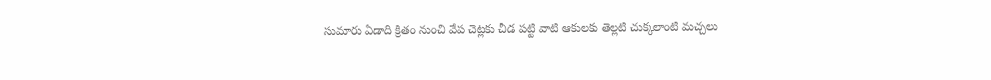సుమారు ఏడాది క్రితం నుంచి వేప చెట్లకు చీడ పట్టి వాటి ఆకులకు తెల్లటి చుక్కలాంటి మచ్చలు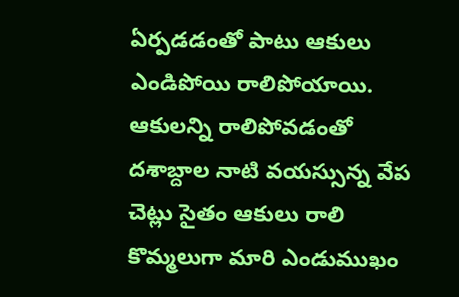ఏర్పడడంతో పాటు ఆకులు ఎండిపోయి రాలిపోయాయి. ఆకులన్ని రాలిపోవడంతో దశాబ్దాల నాటి వయస్సున్న వేప చెట్లు సైతం ఆకులు రాలి కొమ్మలుగా మారి ఎండుముఖం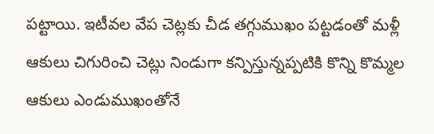పట్టాయి. ఇటీవల వేప చెట్లకు చీడ తగ్గుముఖం పట్టడంతో మళ్లీ ఆకులు చిగురించి చెట్లు నిండుగా కన్పిస్తున్నప్పటికి కొన్ని కొమ్మల ఆకులు ఎండుముఖంతోనే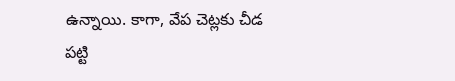ఉన్నాయి. కాగా, వేప చెట్లకు చీడ పట్టి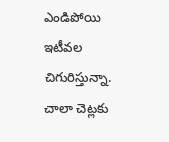ఎండిపోయి ఇటీవల చిగురిస్తున్నా. చాలా చెట్లకు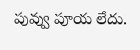పువ్వు పూయ లేదు.